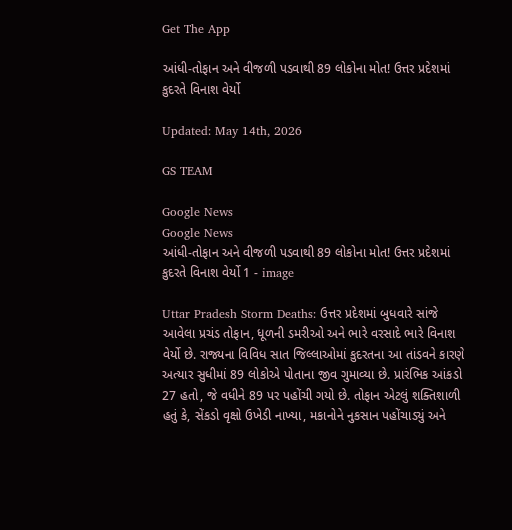Get The App

આંધી-તોફાન અને વીજળી પડવાથી 89 લોકોના મોત! ઉત્તર પ્રદેશમાં કુદરતે વિનાશ વેર્યો

Updated: May 14th, 2026

GS TEAM

Google News
Google News
આંધી-તોફાન અને વીજળી પડવાથી 89 લોકોના મોત! ઉત્તર પ્રદેશમાં કુદરતે વિનાશ વેર્યો 1 - image

Uttar Pradesh Storm Deaths: ઉત્તર પ્રદેશમાં બુધવારે સાંજે આવેલા પ્રચંડ તોફાન, ધૂળની ડમરીઓ અને ભારે વરસાદે ભારે વિનાશ વેર્યો છે. રાજ્યના વિવિધ સાત જિલ્લાઓમાં કુદરતના આ તાંડવને કારણે અત્યાર સુધીમાં 89 લોકોએ પોતાના જીવ ગુમાવ્યા છે. પ્રારંભિક આંકડો 27 હતો, જે વધીને 89 પર પહોંચી ગયો છે. તોફાન એટલું શક્તિશાળી હતું કે, સેંકડો વૃક્ષો ઉખેડી નાખ્યા, મકાનોને નુકસાન પહોંચાડ્યું અને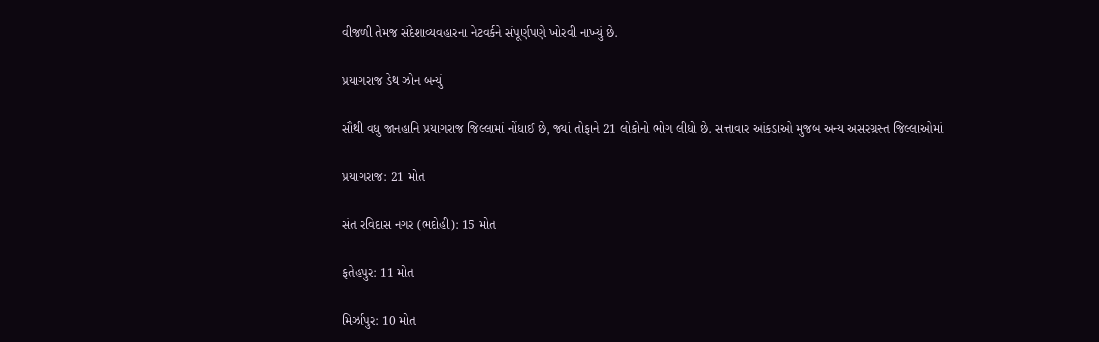વીજળી તેમજ સંદેશાવ્યવહારના નેટવર્કને સંપૂર્ણપણે ખોરવી નાખ્યું છે.

પ્રયાગરાજ ડેથ ઝોન બન્યું

સૌથી વધુ જાનહાનિ પ્રયાગરાજ જિલ્લામાં નોંધાઈ છે, જ્યાં તોફાને 21 લોકોનો ભોગ લીધો છે. સત્તાવાર આંકડાઓ મુજબ અન્ય અસરગ્રસ્ત જિલ્લાઓમાં

પ્રયાગરાજ: 21 મોત

સંત રવિદાસ નગર (ભદોહી): 15 મોત

ફતેહપુર: 11 મોત

મિર્ઝાપુર: 10 મોત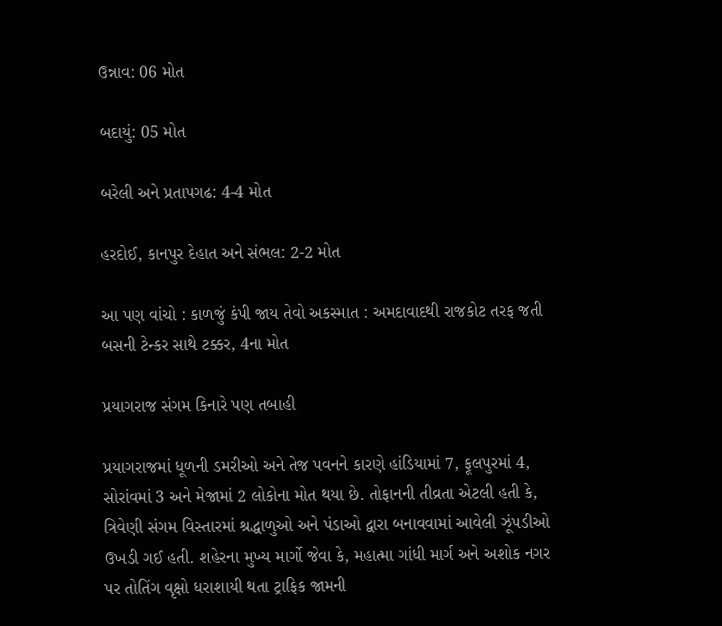ઉન્નાવ: 06 મોત

બદાયું: 05 મોત

બરેલી અને પ્રતાપગઢ: 4-4 મોત

હરદોઈ, કાનપુર દેહાત અને સંભલ: 2-2 મોત

આ પણ વાંચો : કાળજું કંપી જાય તેવો અકસ્માત : અમદાવાદથી રાજકોટ તરફ જતી બસની ટેન્કર સાથે ટક્કર, 4ના મોત

પ્રયાગરાજ સંગમ કિનારે પણ તબાહી

પ્રયાગરાજમાં ધૂળની ડમરીઓ અને તેજ પવનને કારણે હાંડિયામાં 7, ફૂલપુરમાં 4, સોરાંવમાં 3 અને મેજામાં 2 લોકોના મોત થયા છે. તોફાનની તીવ્રતા એટલી હતી કે, ત્રિવેણી સંગમ વિસ્તારમાં શ્રદ્ધાળુઓ અને પંડાઓ દ્વારા બનાવવામાં આવેલી ઝૂંપડીઓ ઉખડી ગઈ હતી. શહેરના મુખ્ય માર્ગો જેવા કે, મહાત્મા ગાંધી માર્ગ અને અશોક નગર પર તોતિંગ વૃક્ષો ધરાશાયી થતા ટ્રાફિક જામની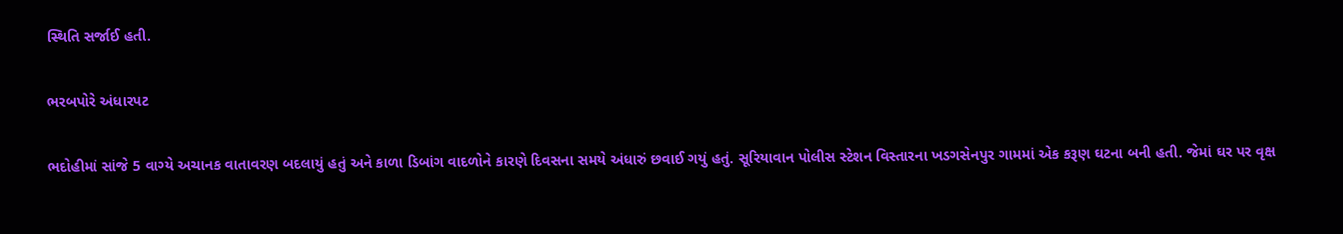સ્થિતિ સર્જાઈ હતી.

ભરબપોરે અંધારપટ

ભદોહીમાં સાંજે 5 વાગ્યે અચાનક વાતાવરણ બદલાયું હતું અને કાળા ડિબાંગ વાદળોને કારણે દિવસના સમયે અંધારું છવાઈ ગયું હતું. સૂરિયાવાન પોલીસ સ્ટેશન વિસ્તારના ખડગસેનપુર ગામમાં એક કરૂણ ઘટના બની હતી. જેમાં ઘર પર વૃક્ષ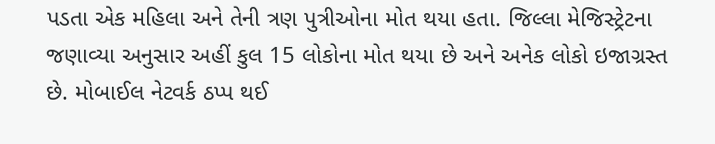પડતા એક મહિલા અને તેની ત્રણ પુત્રીઓના મોત થયા હતા. જિલ્લા મેજિસ્ટ્રેટના જણાવ્યા અનુસાર અહીં કુલ 15 લોકોના મોત થયા છે અને અનેક લોકો ઇજાગ્રસ્ત છે. મોબાઈલ નેટવર્ક ઠપ્પ થઈ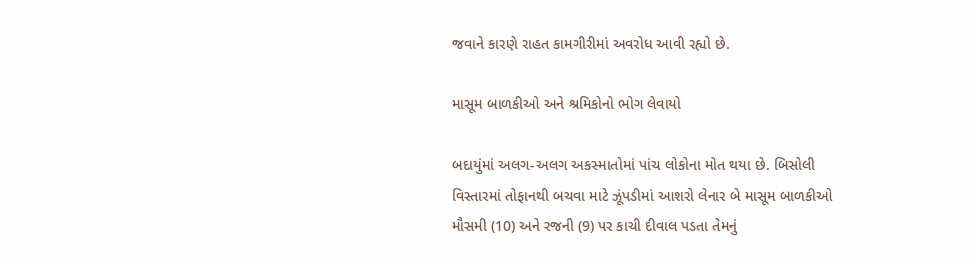જવાને કારણે રાહત કામગીરીમાં અવરોધ આવી રહ્યો છે.

માસૂમ બાળકીઓ અને શ્રમિકોનો ભોગ લેવાયો

બદાયુંમાં અલગ-અલગ અકસ્માતોમાં પાંચ લોકોના મોત થયા છે. બિસોલી વિસ્તારમાં તોફાનથી બચવા માટે ઝૂંપડીમાં આશરો લેનાર બે માસૂમ બાળકીઓ મૌસમી (10) અને રજની (9) પર કાચી દીવાલ પડતા તેમનું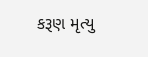કરૂણ મૃત્યુ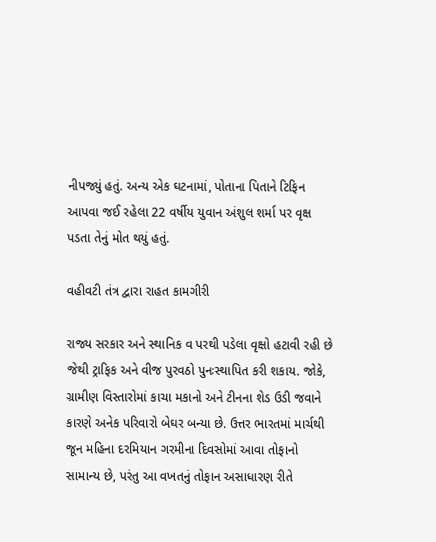નીપજ્યું હતું. અન્ય એક ઘટનામાં, પોતાના પિતાને ટિફિન આપવા જઈ રહેલા 22 વર્ષીય યુવાન અંશુલ શર્મા પર વૃક્ષ પડતા તેનું મોત થયું હતું.

વહીવટી તંત્ર દ્વારા રાહત કામગીરી

રાજ્ય સરકાર અને સ્થાનિક વ પરથી પડેલા વૃક્ષો હટાવી રહી છે જેથી ટ્રાફિક અને વીજ પુરવઠો પુનઃસ્થાપિત કરી શકાય. જોકે, ગ્રામીણ વિસ્તારોમાં કાચા મકાનો અને ટીનના શેડ ઉડી જવાને કારણે અનેક પરિવારો બેઘર બન્યા છે. ઉત્તર ભારતમાં માર્ચથી જૂન મહિના દરમિયાન ગરમીના દિવસોમાં આવા તોફાનો સામાન્ય છે, પરંતુ આ વખતનું તોફાન અસાધારણ રીતે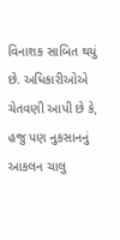વિનાશક સાબિત થયું છે. અધિકારીઓએ ચેતવણી આપી છે કે, હજુ પણ નુકસાનનું આકલન ચાલુ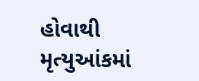હોવાથી મૃત્યુઆંકમાં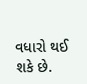વધારો થઈ શકે છે.